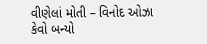વીણેલાં મોતી – વિનોદ ઓઝા
કેવો બન્યો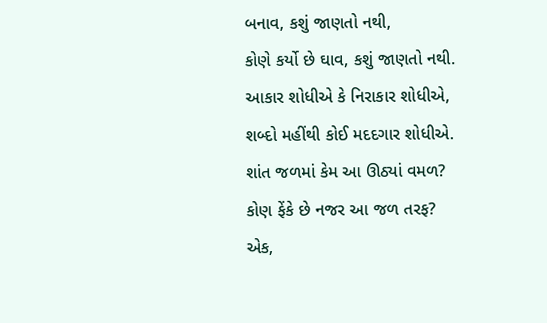બનાવ, કશું જાણતો નથી,
કોણે કર્યો છે ઘાવ, કશું જાણતો નથી.
આકાર શોધીએ કે નિરાકાર શોધીએ,
શબ્દો મહીંથી કોઈ મદદગાર શોધીએ.
શાંત જળમાં કેમ આ ઊઠ્યાં વમળ?
કોણ ફેંકે છે નજર આ જળ તરફ?
એક,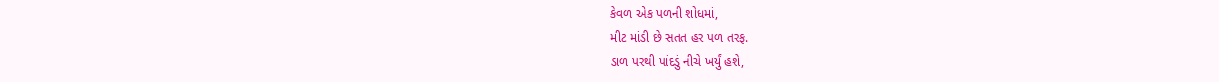કેવળ એક પળની શોધમાં,
મીટ માંડી છે સતત હર પળ તરફ.
ડાળ પરથી પાંદડું નીચે ખર્યું હશે,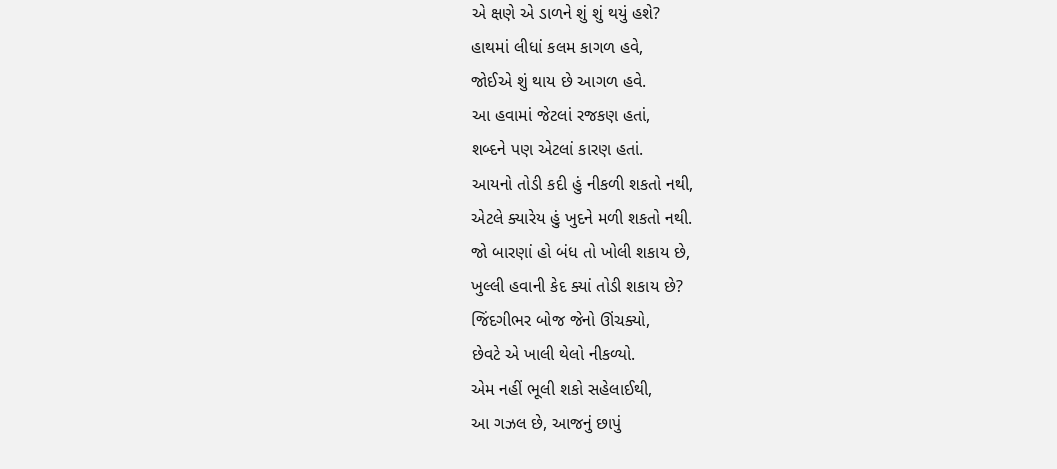એ ક્ષણે એ ડાળને શું શું થયું હશે?
હાથમાં લીધાં કલમ કાગળ હવે,
જોઈએ શું થાય છે આગળ હવે.
આ હવામાં જેટલાં રજકણ હતાં,
શબ્દને પણ એટલાં કારણ હતાં.
આયનો તોડી કદી હું નીકળી શકતો નથી,
એટલે ક્યારેય હું ખુદને મળી શકતો નથી.
જો બારણાં હો બંધ તો ખોલી શકાય છે,
ખુલ્લી હવાની કેદ ક્યાં તોડી શકાય છે?
જિંદગીભર બોજ જેનો ઊંચક્યો,
છેવટે એ ખાલી થેલો નીકળ્યો.
એમ નહીં ભૂલી શકો સહેલાઈથી,
આ ગઝલ છે, આજનું છાપું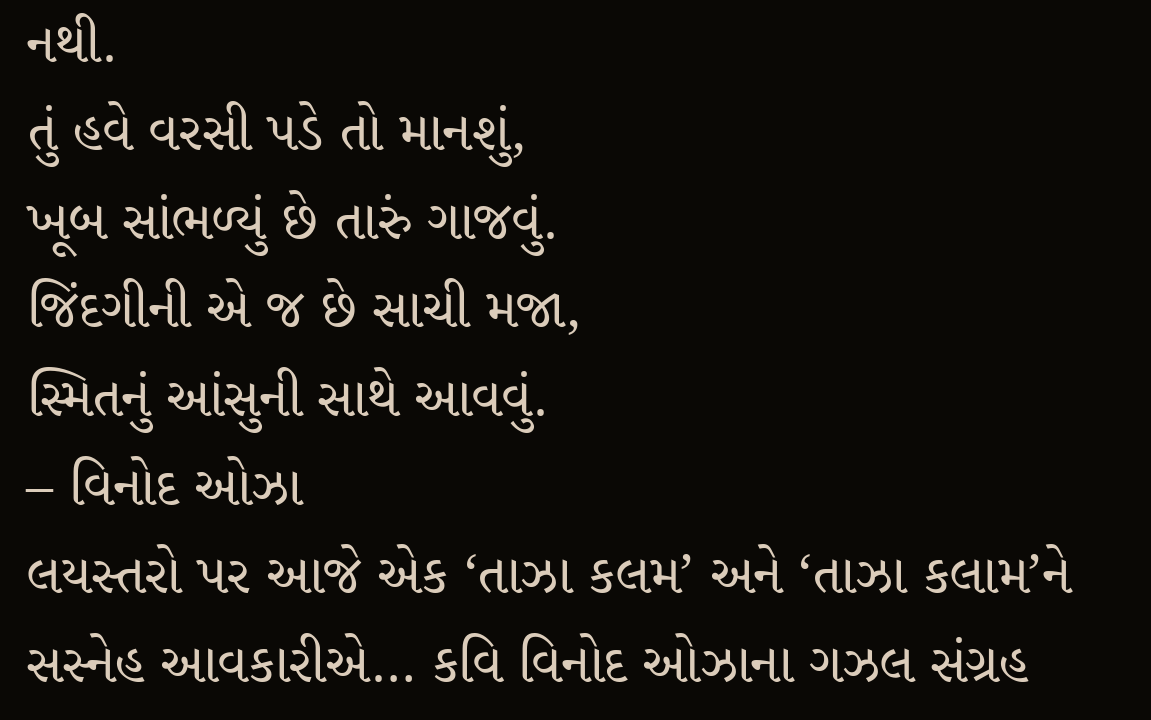નથી.
તું હવે વરસી પડે તો માનશું,
ખૂબ સાંભળ્યું છે તારું ગાજવું.
જિંદગીની એ જ છે સાચી મજા,
સ્મિતનું આંસુની સાથે આવવું.
– વિનોદ ઓઝા
લયસ્તરો પર આજે એક ‘તાઝા કલમ’ અને ‘તાઝા કલામ’ને સસ્નેહ આવકારીએ… કવિ વિનોદ ઓઝાના ગઝલ સંગ્રહ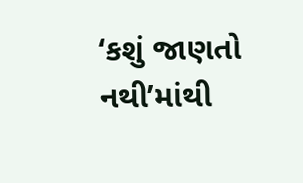‘કશું જાણતો નથી’માંથી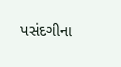પસંદગીના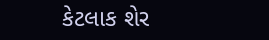કેટલાક શેર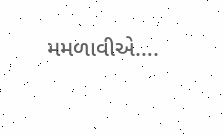મમળાવીએ….